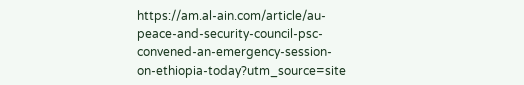https://am.al-ain.com/article/au-peace-and-security-council-psc-convened-an-emergency-session-on-ethiopia-today?utm_source=site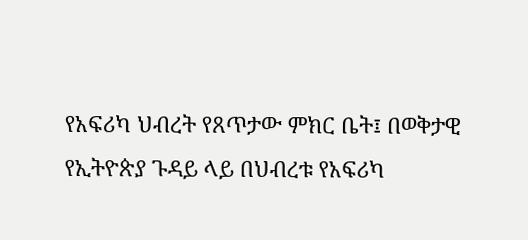የአፍሪካ ህብረት የጸጥታው ምክር ቤት፤ በወቅታዊ የኢትዮጵያ ጉዳይ ላይ በህብረቱ የአፍሪካ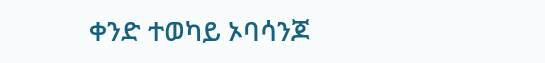ቀንድ ተወካይ ኦባሳንጆ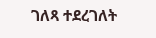ገለጻ ተደረገለት